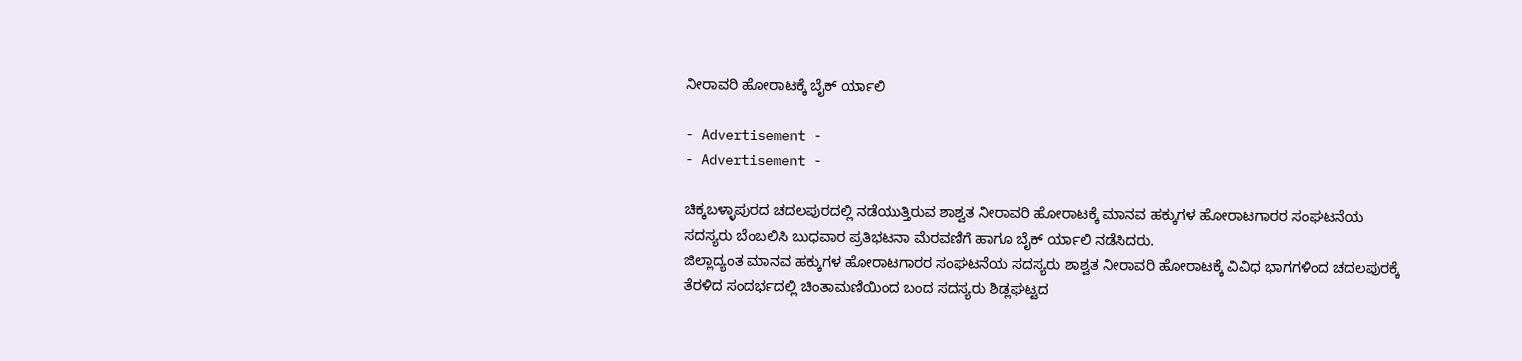ನೀರಾವರಿ ಹೋರಾಟಕ್ಕೆ ಬೈಕ್ ರ್ಯಾಲಿ

- Advertisement -
- Advertisement -

ಚಿಕ್ಕಬಳ್ಳಾಪುರದ ಚದಲಪುರದಲ್ಲಿ ನಡೆಯುತ್ತಿರುವ ಶಾಶ್ವತ ನೀರಾವರಿ ಹೋರಾಟಕ್ಕೆ ಮಾನವ ಹಕ್ಕುಗಳ ಹೋರಾಟಗಾರರ ಸಂಘಟನೆಯ ಸದಸ್ಯರು ಬೆಂಬಲಿಸಿ ಬುಧವಾರ ಪ್ರತಿಭಟನಾ ಮೆರವಣಿಗೆ ಹಾಗೂ ಬೈಕ್ ರ್ಯಾಲಿ ನಡೆಸಿದರು.
ಜಿಲ್ಲಾದ್ಯಂತ ಮಾನವ ಹಕ್ಕುಗಳ ಹೋರಾಟಗಾರರ ಸಂಘಟನೆಯ ಸದಸ್ಯರು ಶಾಶ್ವತ ನೀರಾವರಿ ಹೋರಾಟಕ್ಕೆ ವಿವಿಧ ಭಾಗಗಳಿಂದ ಚದಲಪುರಕ್ಕೆ ತೆರಳಿದ ಸಂದರ್ಭದಲ್ಲಿ ಚಿಂತಾಮಣಿಯಿಂದ ಬಂದ ಸದಸ್ಯರು ಶಿಡ್ಲಘಟ್ಟದ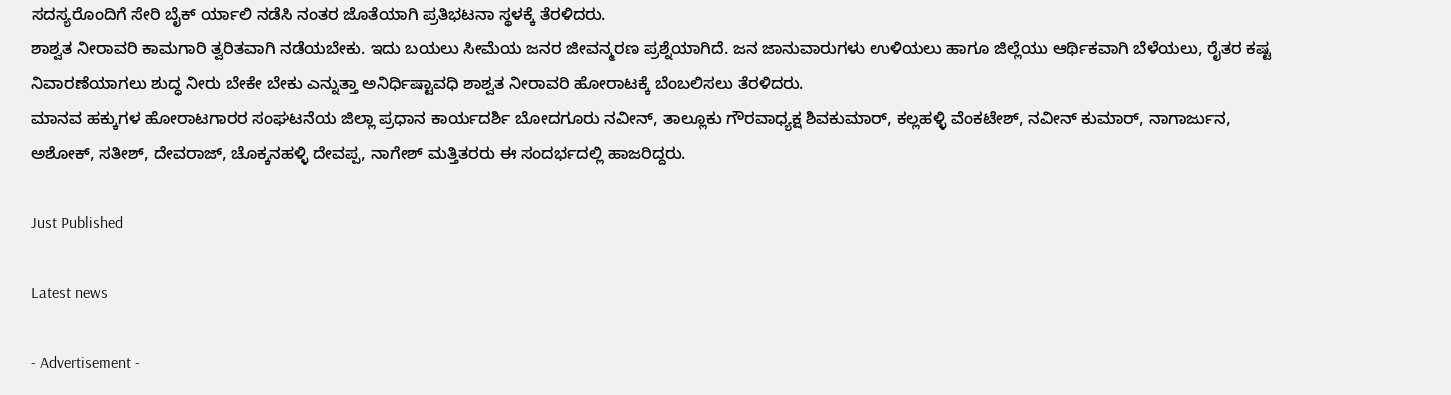ಸದಸ್ಯರೊಂದಿಗೆ ಸೇರಿ ಬೈಕ್ ರ್ಯಾಲಿ ನಡೆಸಿ ನಂತರ ಜೊತೆಯಾಗಿ ಪ್ರತಿಭಟನಾ ಸ್ಥಳಕ್ಕೆ ತೆರಳಿದರು.
ಶಾಶ್ವತ ನೀರಾವರಿ ಕಾಮಗಾರಿ ತ್ವರಿತವಾಗಿ ನಡೆಯಬೇಕು. ಇದು ಬಯಲು ಸೀಮೆಯ ಜನರ ಜೀವನ್ಮರಣ ಪ್ರಶ್ನೆಯಾಗಿದೆ. ಜನ ಜಾನುವಾರುಗಳು ಉಳಿಯಲು ಹಾಗೂ ಜಿಲ್ಲೆಯು ಆರ್ಥಿಕವಾಗಿ ಬೆಳೆಯಲು, ರೈತರ ಕಷ್ಟ ನಿವಾರಣೆಯಾಗಲು ಶುದ್ಧ ನೀರು ಬೇಕೇ ಬೇಕು ಎನ್ನುತ್ತಾ ಅನಿರ್ಧಿಷ್ಟಾವಧಿ ಶಾಶ್ವತ ನೀರಾವರಿ ಹೋರಾಟಕ್ಕೆ ಬೆಂಬಲಿಸಲು ತೆರಳಿದರು.
ಮಾನವ ಹಕ್ಕುಗಳ ಹೋರಾಟಗಾರರ ಸಂಘಟನೆಯ ಜಿಲ್ಲಾ ಪ್ರಧಾನ ಕಾರ್ಯದರ್ಶಿ ಬೋದಗೂರು ನವೀನ್, ತಾಲ್ಲೂಕು ಗೌರವಾಧ್ಯಕ್ಷ ಶಿವಕುಮಾರ್, ಕಲ್ಲಹಳ್ಳಿ ವೆಂಕಟೇಶ್, ನವೀನ್ ಕುಮಾರ್, ನಾಗಾರ್ಜುನ, ಅಶೋಕ್, ಸತೀಶ್, ದೇವರಾಜ್, ಚೊಕ್ಕನಹಳ್ಳಿ ದೇವಪ್ಪ, ನಾಗೇಶ್ ಮತ್ತಿತರರು ಈ ಸಂದರ್ಭದಲ್ಲಿ ಹಾಜರಿದ್ದರು.

Just Published

Latest news

- Advertisement -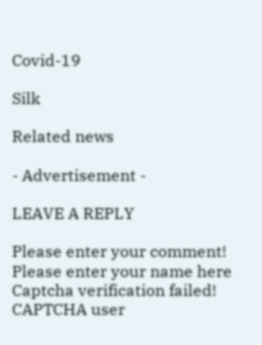Covid-19

Silk

Related news

- Advertisement -

LEAVE A REPLY

Please enter your comment!
Please enter your name here
Captcha verification failed!
CAPTCHA user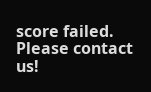score failed. Please contact us!